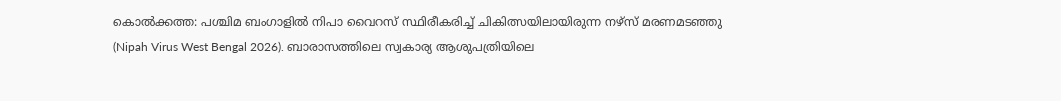കൊൽക്കത്ത: പശ്ചിമ ബംഗാളിൽ നിപാ വൈറസ് സ്ഥിരീകരിച്ച് ചികിത്സയിലായിരുന്ന നഴ്സ് മരണമടഞ്ഞു (Nipah Virus West Bengal 2026). ബാരാസത്തിലെ സ്വകാര്യ ആശുപത്രിയിലെ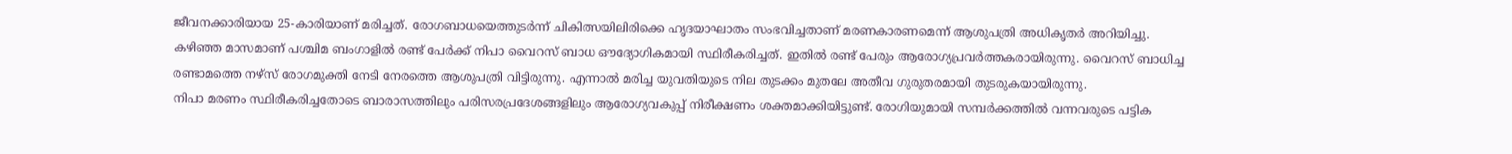ജീവനക്കാരിയായ 25-കാരിയാണ് മരിച്ചത്. രോഗബാധയെത്തുടർന്ന് ചികിത്സയിലിരിക്കെ ഹൃദയാഘാതം സംഭവിച്ചതാണ് മരണകാരണമെന്ന് ആശുപത്രി അധികൃതർ അറിയിച്ചു.
കഴിഞ്ഞ മാസമാണ് പശ്ചിമ ബംഗാളിൽ രണ്ട് പേർക്ക് നിപാ വൈറസ് ബാധ ഔദ്യോഗികമായി സ്ഥിരീകരിച്ചത്. ഇതിൽ രണ്ട് പേരും ആരോഗ്യപ്രവർത്തകരായിരുന്നു. വൈറസ് ബാധിച്ച രണ്ടാമത്തെ നഴ്സ് രോഗമുക്തി നേടി നേരത്തെ ആശുപത്രി വിട്ടിരുന്നു. എന്നാൽ മരിച്ച യുവതിയുടെ നില തുടക്കം മുതലേ അതീവ ഗുരുതരമായി തുടരുകയായിരുന്നു.
നിപാ മരണം സ്ഥിരീകരിച്ചതോടെ ബാരാസത്തിലും പരിസരപ്രദേശങ്ങളിലും ആരോഗ്യവകുപ്പ് നിരീക്ഷണം ശക്തമാക്കിയിട്ടുണ്ട്. രോഗിയുമായി സമ്പർക്കത്തിൽ വന്നവരുടെ പട്ടിക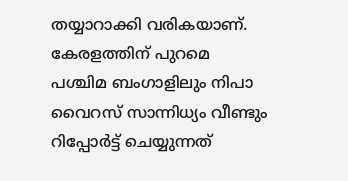തയ്യാറാക്കി വരികയാണ്. കേരളത്തിന് പുറമെ പശ്ചിമ ബംഗാളിലും നിപാ വൈറസ് സാന്നിധ്യം വീണ്ടും റിപ്പോർട്ട് ചെയ്യുന്നത്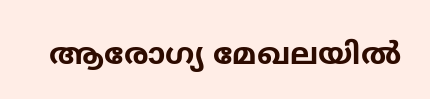ആരോഗ്യ മേഖലയിൽ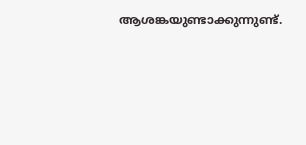ആശങ്കയുണ്ടാക്കുന്നുണ്ട്.